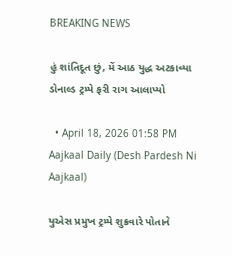BREAKING NEWS

હું શાંતિદૂત છું, મેં આઠ યુદ્ધ અટકાવ્યા ડોનાલ્ડ ટ્રમ્પે ફરી રાગ આલાપ્યો

  • April 18, 2026 01:58 PM
Aajkaal Daily (Desh Pardesh Ni Aajkaal)

યુએસ પ્રમુખ ટ્રમ્પે શુક્રવારે પોતાને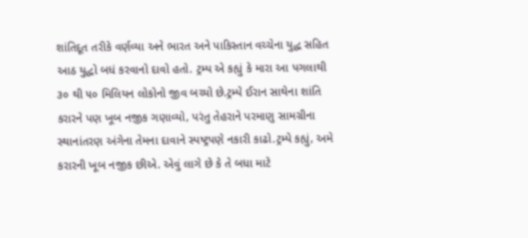શાંતિદૂત તરીકે વર્ણવ્યા અને ભારત અને પાકિસ્તાન વચ્ચેના યુદ્ધ સહિત આઠ યુદ્ધો બધં કરવાનો દાવો હતો. ટ્રમ્પ એ કહ્યું કે મારા આ પગલાથી ૩૦ થી ૫૦ મિલિયન લોકોનો જીવ બચ્યો છે.ટ્રમ્પે ઈરાન સાથેના શાંતિ કરારને પણ ખૂબ નજીક ગણાવ્યો, પરંતુ તેહરાને પરમાણુ સામગ્રીના સ્થાનાંતરણ અંગેના તેમના દાવાને સ્પષ્ટ્રપણે નકારી કાઢો.ટ્રમ્પે કહ્યું, અમે કરારની ખૂબ નજીક છીએ. એવું લાગે છે કે તે બધા માટે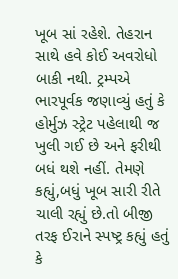ખૂબ સાં રહેશે. તેહરાન સાથે હવે કોઈ અવરોધો બાકી નથી. ટ્રમ્પએ ભારપૂર્વક જણાવ્યું હતું કે હોર્મુઝ સ્ટ્રેટ પહેલાથી જ ખુલી ગઈ છે અને ફરીથી બધં થશે નહીં. તેમણે કહ્યું,બધું ખૂબ સારી રીતે ચાલી રહ્યું છે.તો બીજી તરફ ઈરાને સ્પષ્ટ્ર કહ્યું હતું કે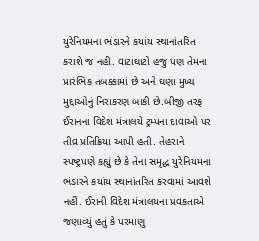યુરેનિયમના ભંડારને કયાંય સ્થાનાંતરિત કરાશે જ નહી. વાટાઘાટો હજુ પણ તેમના પ્રારંભિક તબક્કામાં છે અને ઘણા મુખ્ય મુદ્દાઓનું નિરાકરણ બાકી છે.બીજી તરફ ઈરાનના વિદેશ મંત્રાલયે ટ્રમ્પના દાવાઓ પર તીવ્ર પ્રતિક્રિયા આપી હતી. તેહરાને સ્પષ્ટ્રપણે કહ્યું છે કે તેના સમૃદ્ધ યુરેનિયમના ભંડારને કયાંય સ્થાનાંતરિત કરવામાં આવશે નહીં. ઈરાની વિદેશ મંત્રાલયના પ્રવકતાએ જણાવ્યું હતું કે પરમાણુ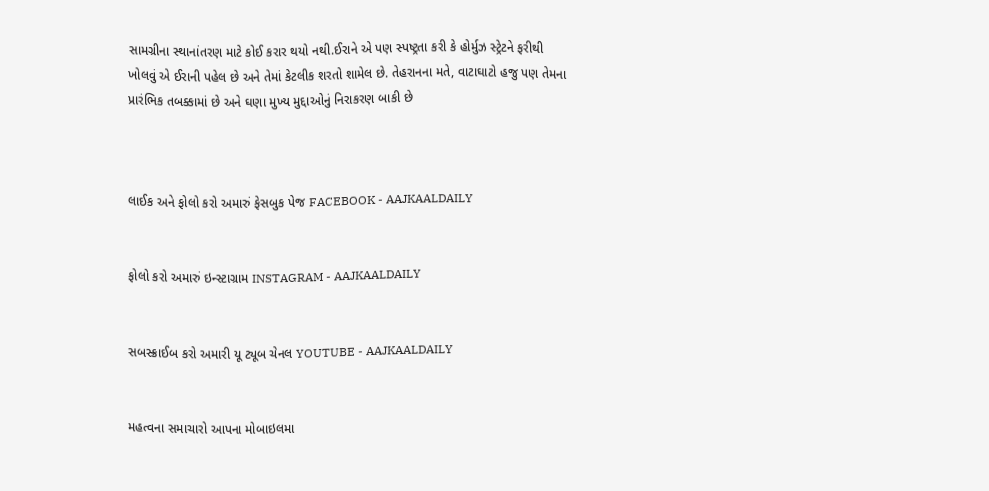સામગ્રીના સ્થાનાંતરણ માટે કોઈ કરાર થયો નથી.ઈરાને એ પણ સ્પષ્ટ્રતા કરી કે હોર્મુઝ સ્ટ્રેટને ફરીથી ખોલવું એ ઈરાની પહેલ છે અને તેમાં કેટલીક શરતો શામેલ છે. તેહરાનના મતે, વાટાઘાટો હજુ પણ તેમના પ્રારંભિક તબક્કામાં છે અને ઘણા મુખ્ય મુદ્દાઓનું નિરાકરણ બાકી છે



લાઈક અને ફોલો કરો અમારું ફેસબુક પેજ FACEBOOK - AAJKAALDAILY


ફોલો કરો અમારું ઇન્સ્ટાગ્રામ INSTAGRAM - AAJKAALDAILY


સબસ્ક્રાઈબ કરો અમારી યૂ ટ્યૂબ ચેનલ YOUTUBE - AAJKAALDAILY


મહત્વના સમાચારો આપના મોબાઇલમા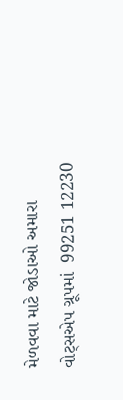મેળવવા માટે જોડાઓ અમારા વોટ્સએપ ગ્રૂપમાં  99251 12230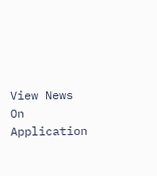View News On Application